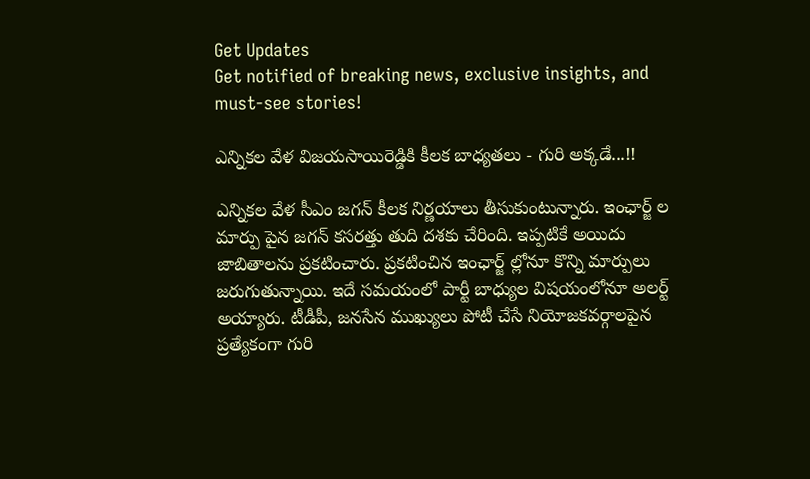Get Updates
Get notified of breaking news, exclusive insights, and must-see stories!

ఎన్నికల వేళ విజయసాయిరెడ్డికి కీలక బాధ్యతలు - గురి అక్కడే...!!

ఎన్నికల వేళ సీఎం జగన్ కీలక నిర్ణయాలు తీసుకుంటున్నారు. ఇంఛార్జ్ ల మార్పు పైన జగన్ కసరత్తు తుది దశకు చేరింది. ఇప్పటికే అయిదు జాబితాలను ప్రకటించారు. ప్రకటించిన ఇంఛార్జ్ ల్లోనూ కొన్ని మార్పులు జరుగుతున్నాయి. ఇదే సమయంలో పార్టీ బాధ్యుల విషయంలోనూ అలర్ట్ అయ్యారు. టీడీపీ, జనసేన ముఖ్యులు పోటీ చేసే నియోజకవర్గాలపైన ప్రత్యేకంగా గురి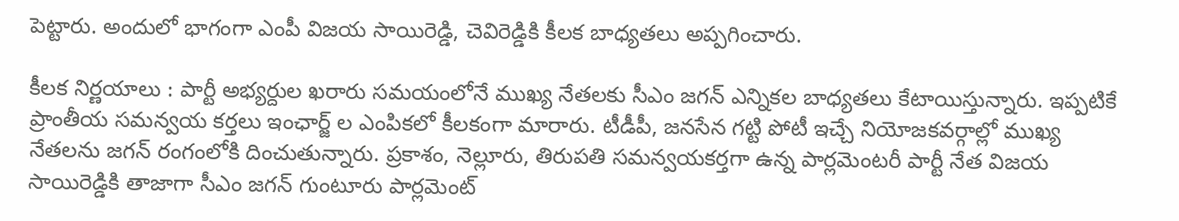పెట్టారు. అందులో భాగంగా ఎంపీ విజయ సాయిరెడ్డి, చెవిరెడ్డికి కీలక బాధ్యతలు అప్పగించారు.

కీలక నిర్ణయాలు : పార్టీ అభ్యర్దుల ఖరారు సమయంలోనే ముఖ్య నేతలకు సీఎం జగన్ ఎన్నికల బాధ్యతలు కేటాయిస్తున్నారు. ఇప్పటికే ప్రాంతీయ సమన్వయ కర్తలు ఇంఛార్జ్ ల ఎంపికలో కీలకంగా మారారు. టీడీపీ, జనసేన గట్టి పోటీ ఇచ్చే నియోజకవర్గాల్లో ముఖ్య నేతలను జగన్ రంగంలోకి దించుతున్నారు. ప్రకాశం, నెల్లూరు, తిరుపతి సమన్వయకర్తగా ఉన్న పార్లమెంటరీ పార్టీ నేత విజయ సాయిరెడ్డికి తాజాగా సీఎం జగన్ గుంటూరు పార్లమెంట్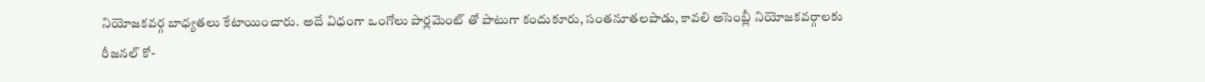నియోజకవర్గ బాధ్యతలు కేటాయించారు. అదే విధంగా ఒంగోలు పార్లమెంట్ తో పాటుగా కందుకూరు, సంత‌నూతల‌పాడు, కావ‌లి అసెంబ్లీ నియోజ‌క‌వర్గాల‌కు రీజ‌న‌ల్ కో-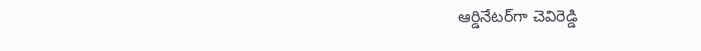ఆర్డినేట‌ర్‌గా చెవిరెడ్డి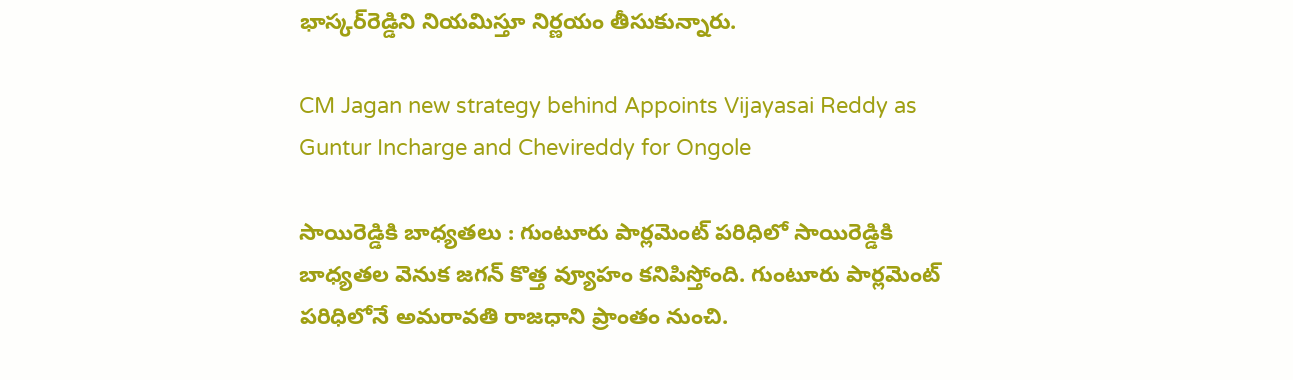భాస్క‌ర్‌రెడ్డిని నియమిస్తూ నిర్ణయం తీసుకున్నారు.

CM Jagan new strategy behind Appoints Vijayasai Reddy as Guntur Incharge and Chevireddy for Ongole

సాయిరెడ్డికి బాధ్యతలు : గుంటూరు పార్లమెంట్ పరిధిలో సాయిరెడ్డికి బాధ్యతల వెనుక జగన్ కొత్త వ్యూహం కనిపిస్తోంది. గుంటూరు పార్లమెంట్ పరిధిలోనే అమరావతి రాజధాని ప్రాంతం నుంచి.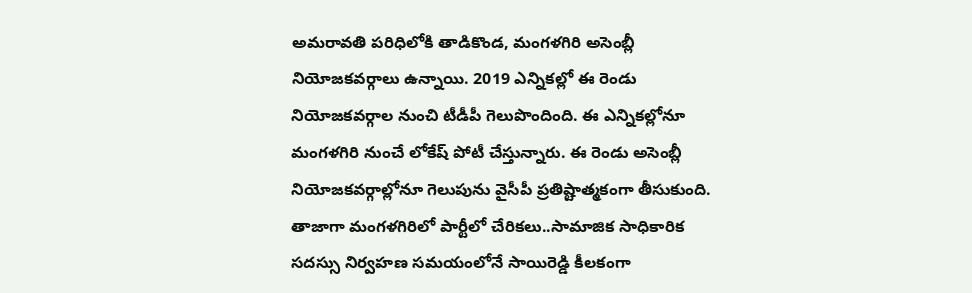అమరావతి పరిధిలోకి తాడికొండ, మంగళగిరి అసెంబ్లీ నియోజకవర్గాలు ఉన్నాయి. 2019 ఎన్నికల్లో ఈ రెండు నియోజకవర్గాల నుంచి టీడీపీ గెలుపొందింది. ఈ ఎన్నికల్లోనూ మంగళగిరి నుంచే లోకేష్ పోటీ చేస్తున్నారు. ఈ రెండు అసెంబ్లీ నియోజకవర్గాల్లోనూ గెలుపును వైసీపీ ప్రతిష్టాత్మకంగా తీసుకుంది. తాజాగా మంగళగిరిలో పార్టీలో చేరికలు..సామాజిక సాధికారిక సదస్సు నిర్వహణ సమయంలోనే సాయిరెడ్డి కీలకంగా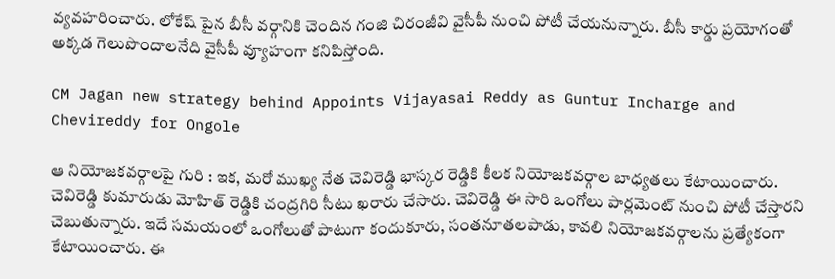వ్యవహరించారు. లోకేష్ పైన బీసీ వర్గానికి చెందిన గంజి చిరంజీవి వైసీపీ నుంచి పోటీ చేయనున్నారు. బీసీ కార్డు ప్రయోగంతో అక్కడ గెలుపొందాలనేది వైసీపీ వ్యూహంగా కనిపిస్తోంది.

CM Jagan new strategy behind Appoints Vijayasai Reddy as Guntur Incharge and Chevireddy for Ongole

ఆ నియోజకవర్గాలపై గురి : ఇక, మరో ముఖ్య నేత చెవిరెడ్డి భాస్కర రెడ్డికి కీలక నియోజకవర్గాల బాధ్యతలు కేటాయించారు. చెవిరెడ్డి కుమారుడు మోహిత్ రెడ్డికి చంద్రగిరి సీటు ఖరారు చేసారు. చెవిరెడ్డి ఈ సారి ఒంగోలు పార్లమెంట్ నుంచి పోటీ చేస్తారని చెబుతున్నారు. ఇదే సమయంలో ఒంగోలుతో పాటుగా కందుకూరు, సంత‌నూతల‌పాడు, కావ‌లి నియోజకవర్గాలను ప్రత్యేకంగా కేటాయించారు. ఈ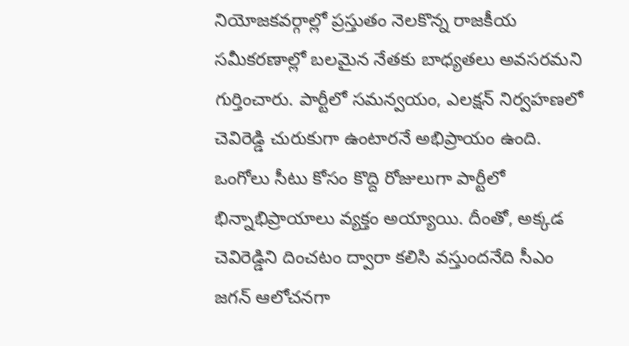నియోజకవర్గాల్లో ప్రస్తుతం నెలకొన్న రాజకీయ సమీకరణాల్లో బలమైన నేతకు బాధ్యతలు అవసరమని గుర్తించారు. పార్టీలో సమన్వయం, ఎలక్షన్ నిర్వహణలో చెవిరెడ్డి చురుకుగా ఉంటారనే అభిప్రాయం ఉంది. ఒంగోలు సీటు కోసం కొద్ది రోజులుగా పార్టీలో భిన్నాభిప్రాయాలు వ్యక్తం అయ్యాయి. దీంతో, అక్కడ చెవిరెడ్డిని దించటం ద్వారా కలిసి వస్తుందనేది సీఎం జగన్ ఆలోచనగా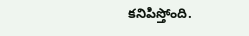కనిపిస్తోంది.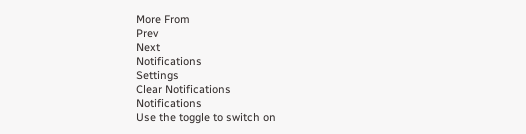More From
Prev
Next
Notifications
Settings
Clear Notifications
Notifications
Use the toggle to switch on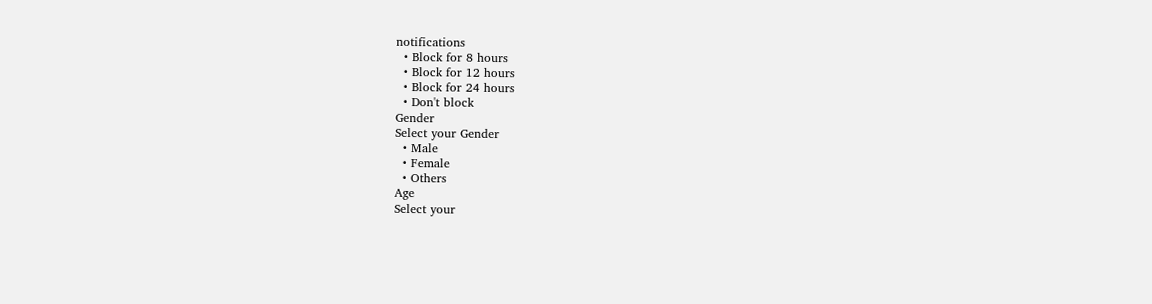notifications
  • Block for 8 hours
  • Block for 12 hours
  • Block for 24 hours
  • Don't block
Gender
Select your Gender
  • Male
  • Female
  • Others
Age
Select your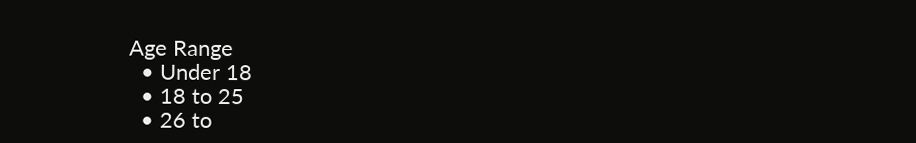Age Range
  • Under 18
  • 18 to 25
  • 26 to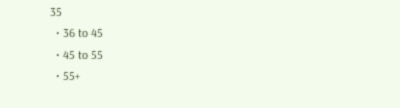35
  • 36 to 45
  • 45 to 55
  • 55+